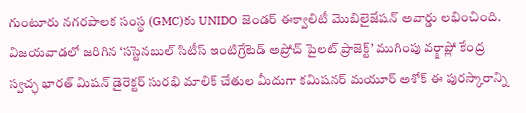గుంటూరు నగరపాలక సంస్థ (GMC)కు UNIDO జెండర్ ఈక్వాలిటీ మొబిలైజేషన్ అవార్డు లభించింది. విజయవాడలో జరిగిన ‘సస్టెనబుల్ సిటీస్ ఇంటిగ్రేటెడ్ అప్రోచ్ పైలట్ ప్రాజెక్ట్’ ముగింపు వర్క్షాప్లో కేంద్ర స్వచ్ఛ భారత్ మిషన్ డైరెక్టర్ సురభి మాలిక్ చేతుల మీదుగా కమిషనర్ మయూర్ అశోక్ ఈ పురస్కారాన్ని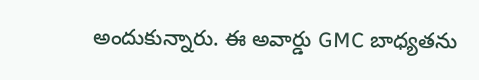అందుకున్నారు. ఈ అవార్డు GMC బాధ్యతను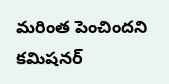మరింత పెంచిందని కమిషనర్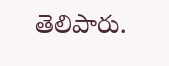తెలిపారు.